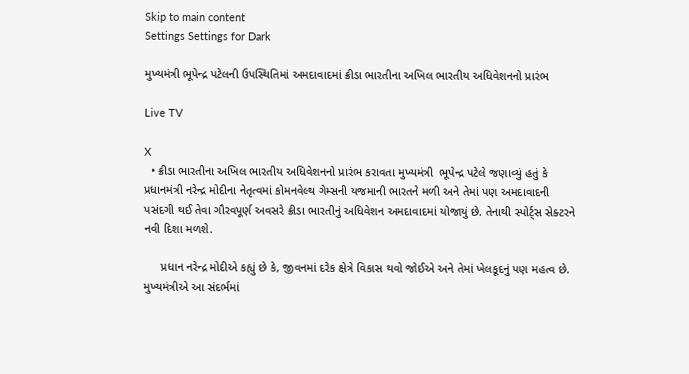Skip to main content
Settings Settings for Dark

મુખ્યમંત્રી ભૂપેન્દ્ર પટેલની ઉપસ્થિતિમાં અમદાવાદમાં ક્રીડા ભારતીના અખિલ ભારતીય અધિવેશનનો પ્રારંભ

Live TV

X
  • ક્રીડા ભારતીના અખિલ ભારતીય અધિવેશનનો પ્રારંભ કરાવતા મુખ્યમંત્રી  ભૂપેન્દ્ર પટેલે જણાવ્યું હતું કે પ્રધાનમંત્રી નરેન્દ્ર મોદીના નેતૃત્વમાં કોમનવેલ્થ ગેમ્સની યજમાની ભારતને મળી અને તેમાં પણ અમદાવાદની પસંદગી થઈ તેવા ગૌરવપૂર્ણ અવસરે ક્રીડા ભારતીનું અધિવેશન અમદાવાદમાં યોજાયું છે. તેનાથી સ્પોર્ટ્સ સેક્ટરને નવી દિશા મળશે.

     પ્રધાન નરેન્દ્ર મોદીએ કહ્યું છે કે, જીવનમાં દરેક ક્ષેત્રે વિકાસ થવો જોઈએ અને તેમાં ખેલકૂદનું પણ મહત્વ છે. મુખ્યમંત્રીએ આ સંદર્ભમાં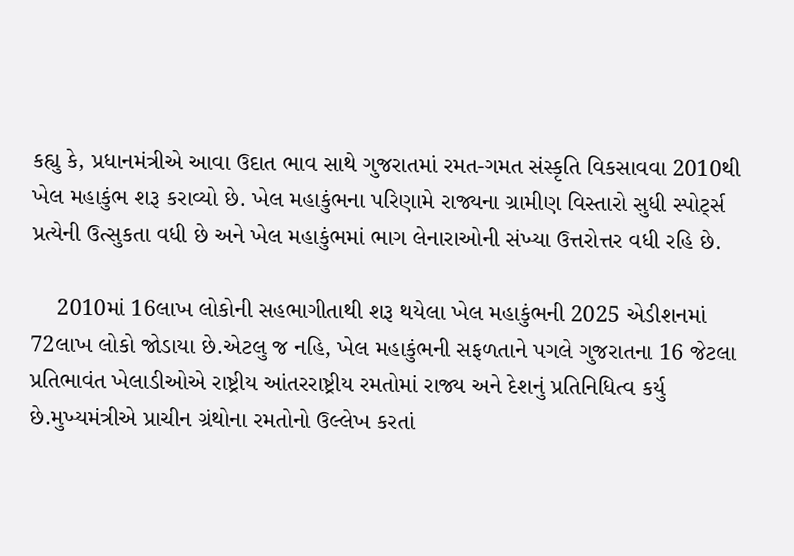કહ્યુ કે, પ્રધાનમંત્રીએ આવા ઉદાત ભાવ સાથે ગુજરાતમાં રમત-ગમત સંસ્કૃતિ વિકસાવવા 2010થી ખેલ મહાકુંભ શરૂ કરાવ્યો છે. ખેલ મહાકુંભના પરિણામે રાજ્યના ગ્રામીણ વિસ્તારો સુધી સ્પોર્ટ્સ પ્રત્યેની ઉત્સુકતા વધી છે અને ખેલ મહાકુંભમાં ભાગ લેનારાઓની સંખ્યા ઉત્તરોત્તર વધી રહિ છે.

    2010માં 16લાખ લોકોની સહભાગીતાથી શરૂ થયેલા ખેલ મહાકુંભની 2025 એડીશનમાં 72લાખ લોકો જોડાયા છે.એટલુ જ નહિ, ખેલ મહાકુંભની સફળતાને પગલે ગુજરાતના 16 જેટલા પ્રતિભાવંત ખેલાડીઓએ રાષ્ટ્રીય આંતરરાષ્ટ્રીય રમતોમાં રાજ્ય અને દેશનું પ્રતિનિધિત્વ કર્યુ છે.મુખ્યમંત્રીએ પ્રાચીન ગ્રંથોના રમતોનો ઉલ્લેખ કરતાં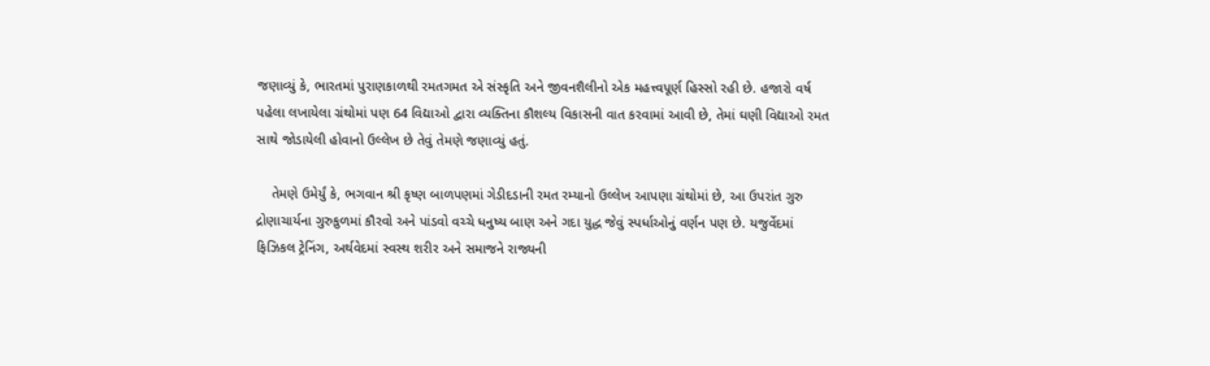જણાવ્યું કે, ભારતમાં પુરાણકાળથી રમતગમત એ સંસ્કૃતિ અને જીવનશૈલીનો એક મહત્ત્વપૂર્ણ હિસ્સો રહી છે. હજારો વર્ષ પહેલા લખાયેલા ગ્રંથોમાં પણ 64 વિદ્યાઓ દ્વારા વ્યક્તિના કૌશલ્ય વિકાસની વાત કરવામાં આવી છે, તેમાં ઘણી વિદ્યાઓ રમત સાથે જોડાયેલી હોવાનો ઉલ્લેખ છે તેવું તેમણે જણાવ્યું હતું.

    તેમણે ઉમેર્યું કે, ભગવાન શ્રી કૃષ્ણ બાળપણમાં ગેડીદડાની રમત રમ્યાનો ઉલ્લેખ આપણા ગ્રંથોમાં છે, આ ઉપરાંત ગુરુ દ્રોણાચાર્યના ગુરુકુળમાં કૌરવો અને પાંડવો વચ્ચે ધનુષ્ય બાણ અને ગદા યુદ્ધ જેવું સ્પર્ધાઓનું વર્ણન પણ છે. યજુર્વેદમાં ફિઝિકલ ટ્રેનિંગ, અર્થવેદમાં સ્વસ્થ શરીર અને સમાજને રાજ્યની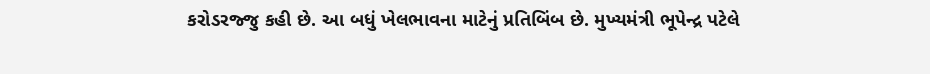કરોડરજ્જુ કહી છે. આ બધું ખેલભાવના માટેનું પ્રતિબિંબ છે. મુખ્યમંત્રી ભૂપેન્દ્ર પટેલે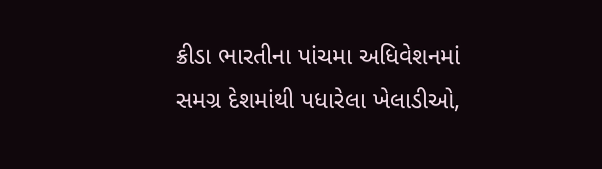ક્રીડા ભારતીના પાંચમા અધિવેશનમાં સમગ્ર દેશમાંથી પધારેલા ખેલાડીઓ,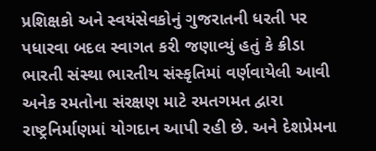પ્રશિક્ષકો અને સ્વયંસેવકોનું ગુજરાતની ધરતી પર પધારવા બદલ સ્વાગત કરી જણાવ્યું હતું કે ક્રીડા ભારતી સંસ્થા ભારતીય સંસ્કૃતિમાં વર્ણવાયેલી આવી અનેક રમતોના સંરક્ષણ માટે રમતગમત દ્વારા રાષ્ટ્રનિર્માણમાં યોગદાન આપી રહી છે. અને દેશપ્રેમના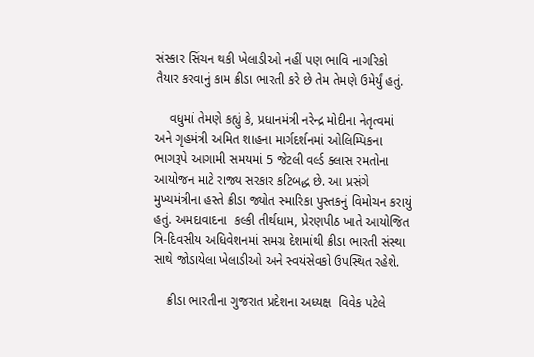સંસ્કાર સિંચન થકી ખેલાડીઓ નહીં પણ ભાવિ નાગરિકો તૈયાર કરવાનું કામ ક્રીડા ભારતી કરે છે તેમ તેમણે ઉમેર્યું હતું.

    વધુમાં તેમણે કહ્યું કે, પ્રધાનમંત્રી નરેન્દ્ર મોદીના નેતૃત્વમાં અને ગૃહમંત્રી અમિત શાહના માર્ગદર્શનમાં ઓલિમ્પિકના ભાગરૂપે આગામી સમયમાં 5 જેટલી વર્લ્ડ ક્લાસ રમતોના આયોજન માટે રાજ્ય સરકાર કટિબદ્ધ છે. આ પ્રસંગે મુખ્યમંત્રીના હસ્તે ક્રીડા જ્યોત સ્મારિકા પુસ્તકનું વિમોચન કરાયું હતું. અમદાવાદના  કલ્કી તીર્થધામ, પ્રેરણપીઠ ખાતે આયોજિત ત્રિ-દિવસીય અધિવેશનમાં સમગ્ર દેશમાંથી ક્રીડા ભારતી સંસ્થા સાથે જોડાયેલા ખેલાડીઓ અને સ્વયંસેવકો ઉપસ્થિત રહેશે.

    ક્રીડા ભારતીના ગુજરાત પ્રદેશના અધ્યક્ષ  વિવેક પટેલે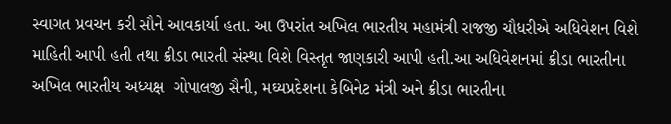સ્વાગત પ્રવચન કરી સૌને આવકાર્યા હતા. આ ઉપરાંત અખિલ ભારતીય મહામંત્રી રાજજી ચૌધરીએ અધિવેશન વિશે માહિતી આપી હતી તથા ક્રીડા ભારતી સંસ્થા વિશે વિસ્તૃત જાણકારી આપી હતી.આ અધિવેશનમાં ક્રીડા ભારતીના અખિલ ભારતીય અધ્યક્ષ  ગોપાલજી સૈની, મઘ્યપ્રદેશના કેબિનેટ મંત્રી અને ક્રીડા ભારતીના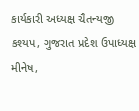કાર્યકારી અધ્યક્ષ ચૈતન્યજી કશ્યપ, ગુજરાત પ્રદેશ ઉપાધ્યક્ષ  મીનેષ,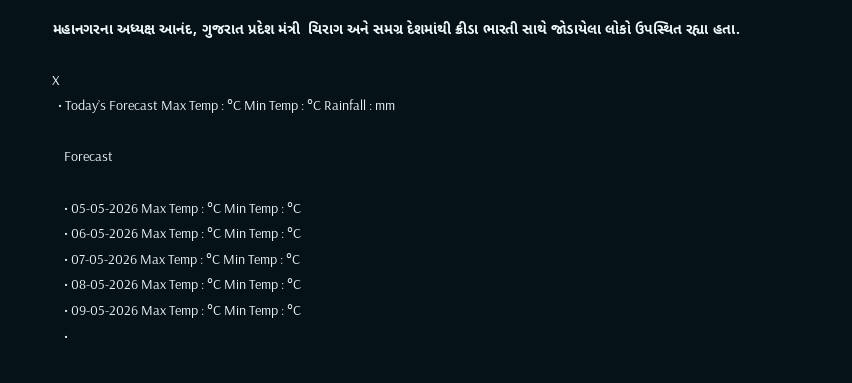મહાનગરના અધ્યક્ષ આનંદ, ગુજરાત પ્રદેશ મંત્રી  ચિરાગ અને સમગ્ર દેશમાંથી ક્રીડા ભારતી સાથે જોડાયેલા લોકો ઉપસ્થિત રહ્યા હતા.

X
  • Today’s Forecast Max Temp : °C Min Temp : °C Rainfall : mm

    Forecast

    • 05-05-2026 Max Temp : °C Min Temp : °C
    • 06-05-2026 Max Temp : °C Min Temp : °C
    • 07-05-2026 Max Temp : °C Min Temp : °C
    • 08-05-2026 Max Temp : °C Min Temp : °C
    • 09-05-2026 Max Temp : °C Min Temp : °C
    •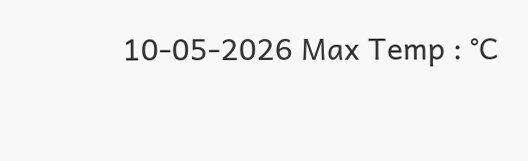10-05-2026 Max Temp : °C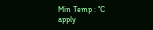Min Temp : °C
apply